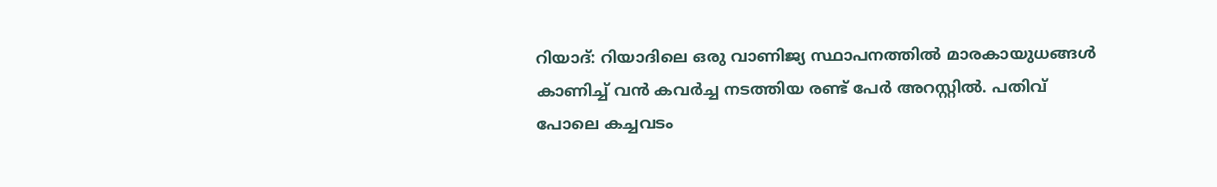റിയാദ്: റിയാദിലെ ഒരു വാണിജ്യ സ്ഥാപനത്തിൽ മാരകായുധങ്ങൾ കാണിച്ച് വൻ കവർച്ച നടത്തിയ രണ്ട് പേർ അറസ്റ്റിൽ. പതിവ് പോലെ കച്ചവടം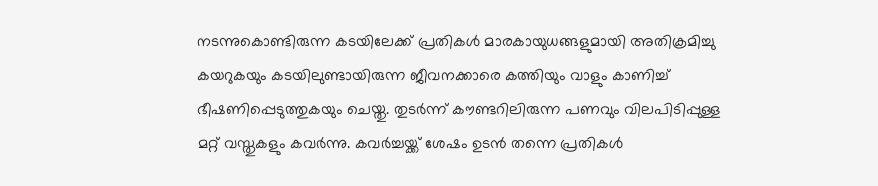നടന്നുകൊണ്ടിരുന്ന കടയിലേക്ക് പ്രതികൾ മാരകായുധങ്ങളുമായി അതിക്രമിച്ചു കയറുകയും കടയിലുണ്ടായിരുന്ന ജീവനക്കാരെ കത്തിയും വാളും കാണിച്ച് ഭീഷണിപ്പെടുത്തുകയും ചെയ്തു. തുടർന്ന് കൗണ്ടറിലിരുന്ന പണവും വിലപിടിപ്പുള്ള മറ്റ് വസ്തുകളും കവർന്നു. കവർച്ചയ്ക്ക് ശേഷം ഉടൻ തന്നെ പ്രതികൾ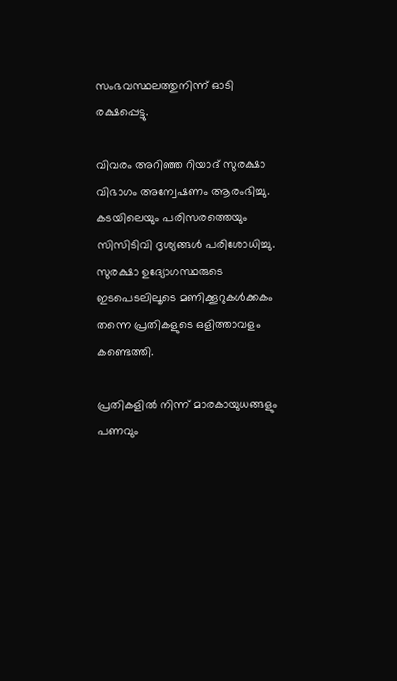സംഭവസ്ഥലത്തുനിന്ന് ഓടി രക്ഷപ്പെട്ടു.

വിവരം അറിഞ്ഞ റിയാദ് സുരക്ഷാ വിഭാഗം അന്വേഷണം ആരംഭിച്ചു. കടയിലെയും പരിസരത്തെയും സിസിടിവി ദൃശ്യങ്ങൾ പരിശോധിച്ചു. സുരക്ഷാ ഉദ്യോഗസ്ഥരുടെ ഇടപെടലിലൂടെ മണിക്കൂറുകൾക്കകം തന്നെ പ്രതികളുടെ ഒളിത്താവളം കണ്ടെത്തി.

പ്രതികളിൽ നിന്ന് മാരകായുധങ്ങളും പണവും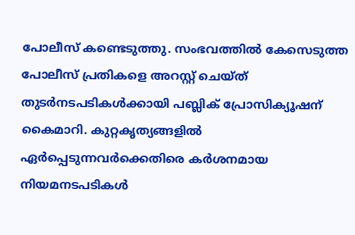പോലീസ് കണ്ടെടുത്തു. സംഭവത്തിൽ കേസെടുത്ത പോലീസ് പ്രതികളെ അറസ്റ്റ് ചെയ്ത് തുടർനടപടികൾക്കായി പബ്ലിക് പ്രോസിക്യൂഷന് കൈമാറി. കുറ്റകൃത്യങ്ങളിൽ ഏർപ്പെടുന്നവർക്കെതിരെ കർശനമായ നിയമനടപടികൾ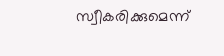സ്വീകരിക്കുമെന്ന്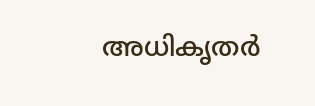അധികൃതർ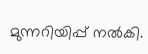മുന്നറിയിപ്പ് നൽകി.